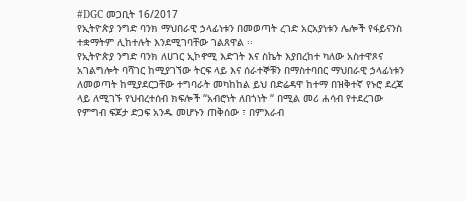#DGC መጋቢት 16/2017
የኢትዮጵያ ንግድ ባንክ ማህበራዊ ኃላፊነቱን በመወጣት ረገድ አርአያነቱን ሌሎች የፋይናንስ ተቋማትም ሊከተሉት እንደሚገባቸው ገልጸዋል ፡፡
የኢትዮጵያ ንግድ ባንክ ለሀገር ኢኮኖሚ እድገት እና ስኬት እያበረከተ ካለው አስተዋጾና አገልግሎት ባሻገር ከሚያገኘው ትርፍ ላይ እና ሰራተኞቹን በማስተባበር ማህበራዊ ኃላፊነቱን ለመወጣት ከሚያደርጋቸው ተግባራት መካከከል ይህ በድሬዳዋ ከተማ በዝቅተኛ የኑሮ ደረጃ ላይ ለሚገኙ የህብረተሰብ ክፍሎች “አብሮነት ለበጎነት “ በሚል መሪ ሐሳብ የተደረገው የምግብ ፍጆታ ድጋፍ አንዱ መሆኑን ጠቅሰው ፣ በምእራብ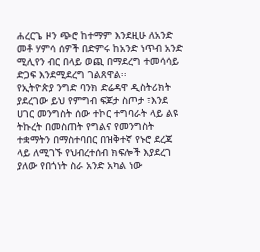ሐረርጌ ዞን ጭሮ ከተማም እንደዚሁ ለአንድ መቶ ሃምሳ ሰዎች በድምሩ ከአንድ ነጥብ አንድ ሚሊየን ብር በላይ ወጪ በማደረግ ተመሳሳይ ድጋፍ እንደሚደረግ ገልጸዋል፡፡
የኢትዮጵያ ንግድ ባንክ ድሬዳዋ ዲስትሪክት ያደረገው ይህ የምግብ ፍጆታ ስጦታ ፣እንደ ሀገር መንግስት ሰው ተኮር ተግባራት ላይ ልዩ ትኩረት በመስጠት የግልና የመንግስት ተቋማትን በማስተባበር በዝቅተኛ የኑሮ ደረጃ ላይ ለሚገኙ የህብረተሰብ ክፍሎች እያደረገ ያለው የበጎነት ስራ አንድ አካል ነው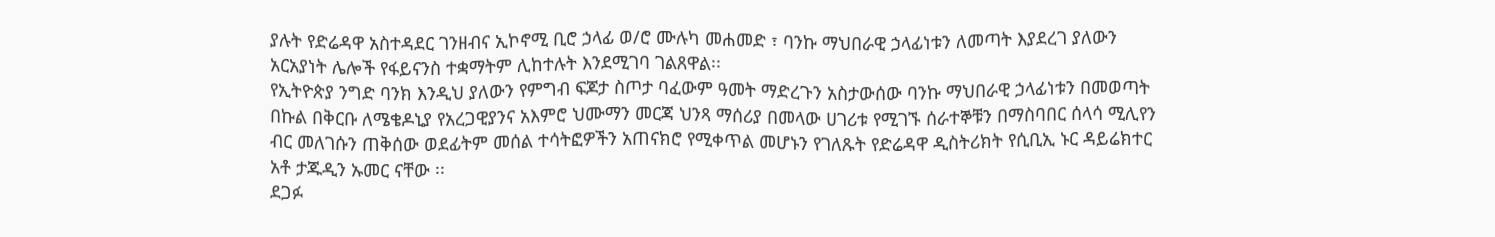ያሉት የድሬዳዋ አስተዳደር ገንዘብና ኢኮኖሚ ቢሮ ኃላፊ ወ/ሮ ሙሉካ መሐመድ ፣ ባንኩ ማህበራዊ ኃላፊነቱን ለመጣት እያደረገ ያለውን አርአያነት ሌሎች የፋይናንስ ተቋማትም ሊከተሉት እንደሚገባ ገልጸዋል፡፡
የኢትዮጵያ ንግድ ባንክ እንዲህ ያለውን የምግብ ፍጆታ ስጦታ ባፈውም ዓመት ማድረጉን አስታውሰው ባንኩ ማህበራዊ ኃላፊነቱን በመወጣት በኩል በቅርቡ ለሜቄዶኒያ የአረጋዊያንና አእምሮ ህሙማን መርጃ ህንጻ ማሰሪያ በመላው ሀገሪቱ የሚገኙ ሰራተኞቹን በማስባበር ሰላሳ ሚሊየን ብር መለገሱን ጠቅሰው ወደፊትም መሰል ተሳትፎዎችን አጠናክሮ የሚቀጥል መሆኑን የገለጹት የድሬዳዋ ዲስትሪክት የሲቢኢ ኑር ዳይሬክተር አቶ ታጁዲን ኡመር ናቸው ፡፡
ደጋፉ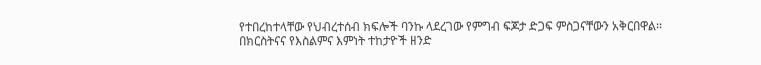የተበረከተላቸው የህብረተሰብ ክፍሎች ባንኩ ላደረገው የምግብ ፍጆታ ድጋፍ ምስጋናቸውን አቅርበዋል፡፡
በክርስትናና የእስልምና እምነት ተከታዮች ዘንድ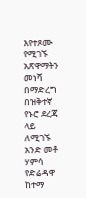እየተጾሙ የሚገኙ አጽዋማትን መነሻ በማድረግ በዝቅተኛ የኑሮ ደረጃ ላይ ለሚገኙ አንድ መቶ ሃምሳ የድሬዳዋ ከተማ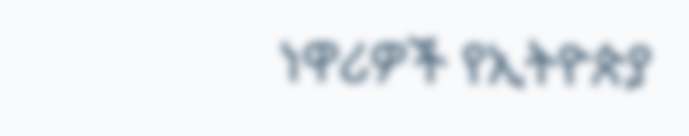ነዋሪዎች የኢትዮጵያ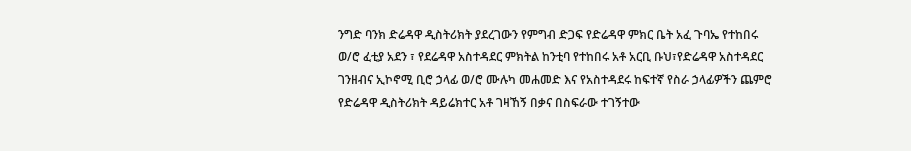ንግድ ባንክ ድሬዳዋ ዲስትሪክት ያደረገውን የምግብ ድጋፍ የድሬዳዋ ምክር ቤት አፈ ጉባኤ የተከበሩ ወ/ሮ ፈቲያ አደን ፣ የደሬዳዋ አስተዳደር ምክትል ከንቲባ የተከበሩ አቶ አርቢ ቡህ፣የድሬዳዋ አስተዳደር ገንዘብና ኢኮኖሚ ቢሮ ኃላፊ ወ/ሮ ሙሉካ መሐመድ እና የአስተዳደሩ ከፍተኛ የስራ ኃላፊዎችን ጨምሮ የድሬዳዋ ዲስትሪክት ዳይሬክተር አቶ ገዛኸኝ በቃና በስፍራው ተገኝተው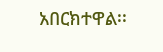አበርክተዋል፡፡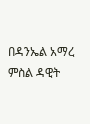በዳንኤል አማረ
ምስል ዳዊት